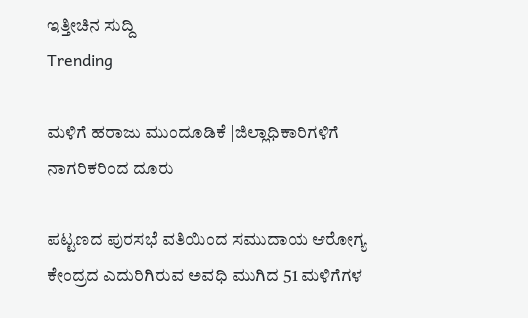ಇತ್ತೀಚಿನ ಸುದ್ದಿ
Trending

ಮಳಿಗೆ ಹರಾಜು ಮುಂದೂಡಿಕೆ |ಜಿಲ್ಲಾಧಿಕಾರಿಗಳಿಗೆ ನಾಗರಿಕರಿಂದ ದೂರು

ಪಟ್ಟಣದ ಪುರಸಭೆ ವತಿಯಿಂದ ಸಮುದಾಯ ಆರೋಗ್ಯ ಕೇಂದ್ರದ ಎದುರಿಗಿರುವ ಅವಧಿ ಮುಗಿದ 51 ಮಳಿಗೆಗಳ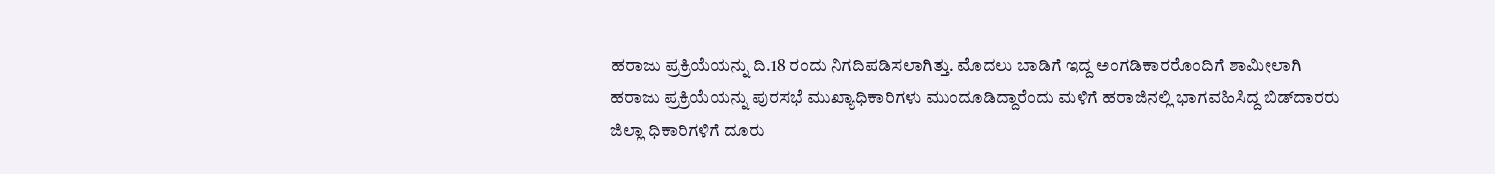ಹರಾಜು ಪ್ರಕ್ರಿಯೆಯನ್ನು ದಿ.18 ರಂದು ನಿಗದಿಪಡಿಸಲಾಗಿತ್ತು. ಮೊದಲು ಬಾಡಿಗೆ ಇದ್ದ ಅಂಗಡಿಕಾರರೊಂದಿಗೆ ಶಾಮೀಲಾಗಿ ಹರಾಜು ಪ್ರಕ್ರಿಯೆಯನ್ನು ಪುರಸಭೆ ಮುಖ್ಯಾಧಿಕಾರಿಗಳು ಮುಂದೂಡಿದ್ದಾರೆಂದು ಮಳಿಗೆ ಹರಾಜಿನಲ್ಲಿ ಭಾಗವಹಿಸಿದ್ದ ಬಿಡ್‌ದಾರರು ಜಿಲ್ಲಾ ಧಿಕಾರಿಗಳಿಗೆ ದೂರು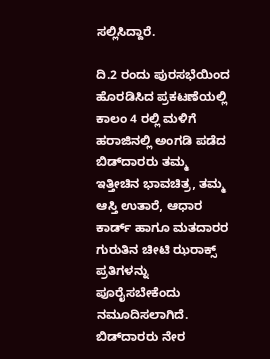ಸಲ್ಲಿಸಿದ್ದಾರೆ.

ದಿ.2 ರಂದು ಪುರಸಭೆಯಿಂದ ಹೊರಡಿಸಿದ ಪ್ರಕಟಣೆಯಲ್ಲಿ ಕಾಲಂ 4 ರಲ್ಲಿ ಮಳಿಗೆ ಹರಾಜಿನಲ್ಲಿ ಅಂಗಡಿ ಪಡೆದ ಬಿಡ್‌ದಾರರು ತಮ್ಮ ಇತ್ತೀಚಿನ ಭಾವಚಿತ್ರ, ತಮ್ಮ ಆಸ್ತಿ ಉತಾರೆ, ಆಧಾರ ಕಾರ್ಡ್ ಹಾಗೂ ಮತದಾರರ ಗುರುತಿನ ಚೀಟಿ ಝರಾಕ್ಸ್ ಪ್ರತಿಗಳನ್ನು ಪೂರೈಸಬೇಕೆಂದು ನಮೂದಿಸಲಾಗಿದೆ. ಬಿಡ್‌ದಾರರು ನೇರ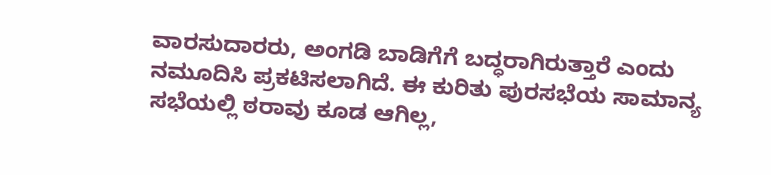ವಾರಸುದಾರರು, ಅಂಗಡಿ ಬಾಡಿಗೆಗೆ ಬದ್ಧರಾಗಿರುತ್ತಾರೆ ಎಂದು ನಮೂದಿಸಿ ಪ್ರಕಟಿಸಲಾಗಿದೆ. ಈ ಕುರಿತು ಪುರಸಭೆಯ ಸಾಮಾನ್ಯ ಸಭೆಯಲ್ಲಿ ಠರಾವು ಕೂಡ ಆಗಿಲ್ಲ,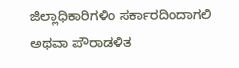ಜಿಲ್ಲಾಧಿಕಾರಿಗಳಿಂ ಸರ್ಕಾರದಿಂದಾಗಲಿ ಅಥವಾ ಪೌರಾಡಳಿತ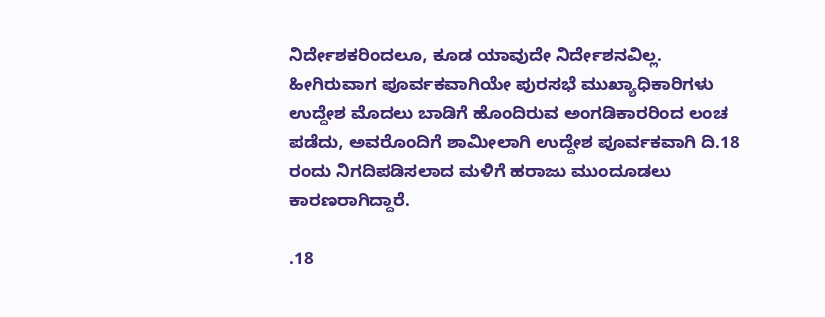ನಿರ್ದೇಶಕರಿಂದಲೂ, ಕೂಡ ಯಾವುದೇ ನಿರ್ದೇಶನವಿಲ್ಲ. ಹೀಗಿರುವಾಗ ಪೂರ್ವಕವಾಗಿಯೇ ಪುರಸಭೆ ಮುಖ್ಯಾಧಿಕಾರಿಗಳು ಉದ್ದೇಶ ಮೊದಲು ಬಾಡಿಗೆ ಹೊಂದಿರುವ ಅಂಗಡಿಕಾರರಿಂದ ಲಂಚ ಪಡೆದು, ಅವರೊಂದಿಗೆ ಶಾಮೀಲಾಗಿ ಉದ್ದೇಶ ಪೂರ್ವಕವಾಗಿ ದಿ.18 ರಂದು ನಿಗದಿಪಡಿಸಲಾದ ಮಳಿಗೆ ಹರಾಜು ಮುಂದೂಡಲು ಕಾರಣರಾಗಿದ್ದಾರೆ.

.18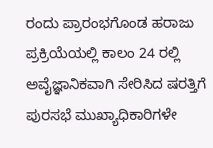ರಂದು ಪ್ರಾರಂಭಗೊಂಡ ಹರಾಜು ಪ್ರಕ್ರಿಯೆಯಲ್ಲಿ ಕಾಲಂ 24 ರಲ್ಲಿ ಅವೈಜ್ಞಾನಿಕವಾಗಿ ಸೇರಿಸಿದ ಷರತ್ತಿಗೆ ಪುರಸಭೆ ಮುಖ್ಯಾಧಿಕಾರಿಗಳೇ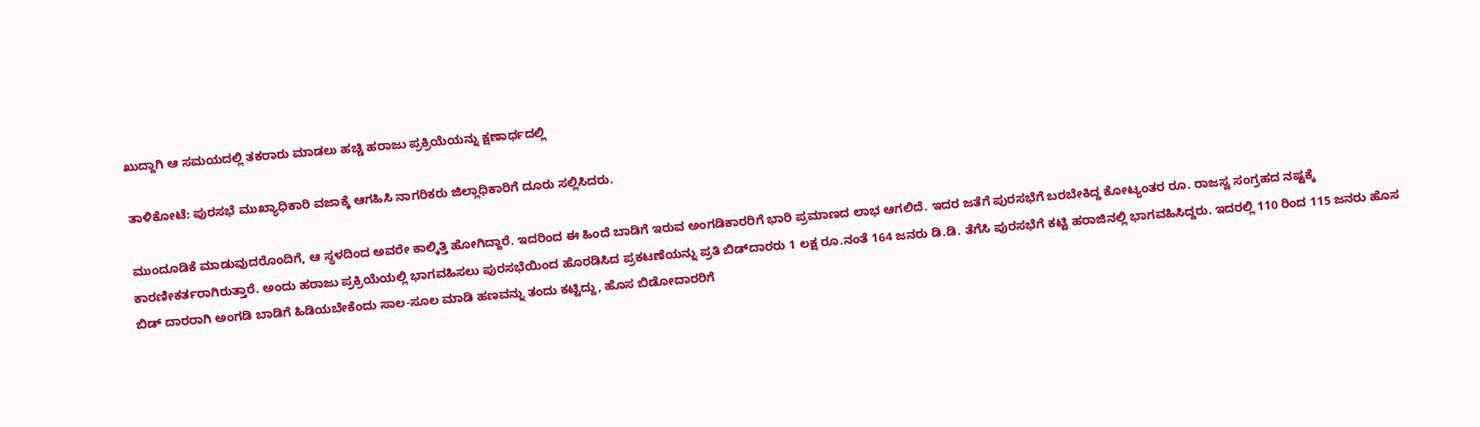ಖುದ್ದಾಗಿ ಆ ಸಮಯದಲ್ಲಿ ತಕರಾರು ಮಾಡಲು ಹಚ್ಚಿ ಹರಾಜು ಪ್ರಕ್ರಿಯೆಯನ್ನು ಕ್ಷಣಾರ್ಧದಲ್ಲಿ

ತಾಳಿಕೋಟೆ: ಪುರಸಭೆ ಮುಖ್ಯಾಧಿಕಾರಿ ವಜಾಕ್ಕೆ ಆಗಹಿಸಿ ನಾಗರಿಕರು ಜಿಲ್ಲಾಧಿಕಾರಿಗೆ ದೂರು ಸಲ್ಲಿಸಿದರು.

ಮುಂದೂಡಿಕೆ ಮಾಡುವುದರೊಂದಿಗೆ, ಆ ಸ್ಥಳದಿಂದ ಅವರೇ ಕಾಲ್ಕಿತ್ತಿ ಹೋಗಿದ್ದಾರೆ. ಇದರಿಂದ ಈ ಹಿಂದೆ ಬಾಡಿಗೆ ಇರುವ ಅಂಗಡಿಕಾರರಿಗೆ ಭಾರಿ ಪ್ರಮಾಣದ ಲಾಭ ಆಗಲಿದೆ. ಇದರ ಜತೆಗೆ ಪುರಸಭೆಗೆ ಬರಬೇಕಿದ್ದ ಕೋಟ್ಯಂತರ ರೂ. ರಾಜಸ್ವ ಸಂಗ್ರಹದ ನಷ್ಟಕ್ಕೆ ಕಾರಣೀಕರ್ತರಾಗಿರುತ್ತಾರೆ. ಅಂದು ಹರಾಜು ಪ್ರಕ್ರಿಯೆಯಲ್ಲಿ ಭಾಗವಹಿಸಲು ಪುರಸಭೆಯಿಂದ ಹೊರಡಿಸಿದ ಪ್ರಕಟಣೆಯನ್ನು ಪ್ರತಿ ಬಿಡ್‌ದಾರರು 1 ಲಕ್ಷ ರೂ.ನಂತೆ 164 ಜನರು ಡಿ.ಡಿ. ತೆಗೆಸಿ ಪುರಸಭೆಗೆ ಕಟ್ಟಿ ಹರಾಜಿನಲ್ಲಿ ಭಾಗವಹಿಸಿದ್ದರು. ಇದರಲ್ಲಿ 110 ರಿಂದ 115 ಜನರು ಹೊಸ ಬಿಡ್ ದಾರರಾಗಿ ಅಂಗಡಿ ಬಾಡಿಗೆ ಹಿಡಿಯಬೇಕೆಂದು ಸಾಲ-ಸೂಲ ಮಾಡಿ ಹಣವನ್ನು ತಂದು ಕಟ್ಟಿದ್ದು, ಹೊಸ ಬಿಡೋದಾರರಿಗೆ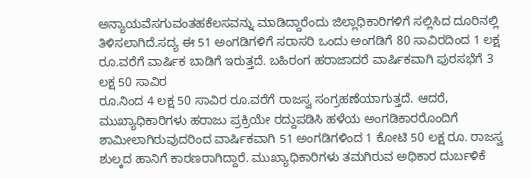ಅನ್ಯಾಯವೆಸಗುವಂತಹಕೆಲಸವನ್ನು ಮಾಡಿದ್ದಾರೆಂದು ಜಿಲ್ಲಾಧಿಕಾರಿಗಳಿಗೆ ಸಲ್ಲಿಸಿದ ದೂರಿನಲ್ಲಿ ತಿಳಿಸಲಾಗಿದೆ.ಸದ್ಯ ಈ 51 ಅಂಗಡಿಗಳಿಗೆ ಸರಾಸರಿ ಒಂದು ಅಂಗಡಿಗೆ 80 ಸಾವಿರದಿಂದ 1 ಲಕ್ಷ ರೂ.ವರೆಗೆ ವಾರ್ಷಿಕ ಬಾಡಿಗೆ ಇರುತ್ತದೆ. ಬಹಿರಂಗ ಹರಾಜಾದರೆ ವಾರ್ಷಿಕವಾಗಿ ಪುರಸಭೆಗೆ 3 ಲಕ್ಷ 50 ಸಾವಿರ
ರೂ.ನಿಂದ 4 ಲಕ್ಷ 50 ಸಾವಿರ ರೂ.ವರೆಗೆ ರಾಜಸ್ವ ಸಂಗ್ರಹಣೆಯಾಗುತ್ತದೆ. ಆದರೆ, ಮುಖ್ಯಾಧಿಕಾರಿಗಳು ಹರಾಜು ಪ್ರಕ್ರಿಯೇ ರದ್ದುಪಡಿಸಿ ಹಳೆಯ ಅಂಗಡಿಕಾರರೊಂದಿಗೆ ಶಾಮೀಲಾಗಿರುವುದರಿಂದ ವಾರ್ಷಿಕವಾಗಿ 51 ಅಂಗಡಿಗಳಿಂದ 1 ಕೋಟಿ 50 ಲಕ್ಷ ರೂ. ರಾಜಸ್ವ ಶುಲ್ಕದ ಹಾನಿಗೆ ಕಾರಣರಾಗಿದ್ದಾರೆ. ಮುಖ್ಯಾಧಿಕಾರಿಗಳು ತಮಗಿರುವ ಅಧಿಕಾರ ದುರ್ಬಳಿಕೆ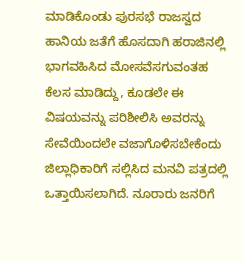ಮಾಡಿಕೊಂಡು ಪುರಸಭೆ ರಾಜಸ್ವದ ಹಾನಿಯ ಜತೆಗೆ ಹೊಸದಾಗಿ ಹರಾಜಿನಲ್ಲಿ ಭಾಗವಹಿಸಿದ ಮೋಸವೆಸಗುವಂತಹ ಕೆಲಸ ಮಾಡಿದ್ದು, ಕೂಡಲೇ ಈ ವಿಷಯವನ್ನು ಪರಿಶೀಲಿಸಿ ಅವರನ್ನು ಸೇವೆಯಿಂದಲೇ ವಜಾಗೊಳಿಸಬೇಕೆಂದು ಜಿಲ್ಲಾಧಿಕಾರಿಗೆ ಸಲ್ಲಿಸಿದ ಮನವಿ ಪತ್ರದಲ್ಲಿ ಒತ್ತಾಯಿಸಲಾಗಿದೆ. ನೂರಾರು ಜನರಿಗೆ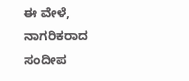ಈ ವೇಳೆ, ನಾಗರಿಕರಾದ ಸಂದೀಪ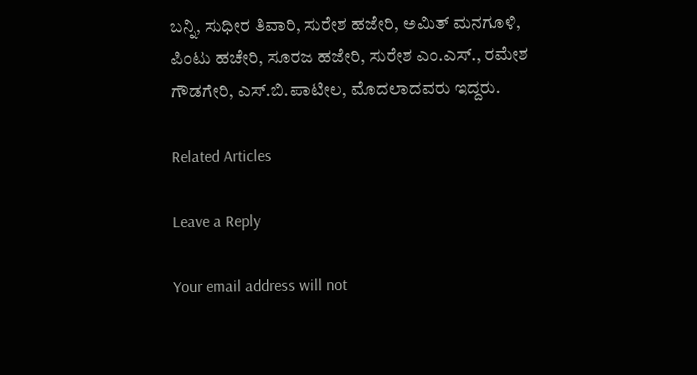ಬನ್ನಿ, ಸುಧೀರ ತಿವಾರಿ, ಸುರೇಶ ಹಜೇರಿ, ಅಮಿತ್ ಮನಗೂಳಿ, ಪಿಂಟು ಹಚೇರಿ, ಸೂರಜ ಹಜೇರಿ, ಸುರೇಶ ಎಂ.ಎಸ್., ರಮೇಶ ಗೌಡಗೇರಿ, ಎಸ್.ಬಿ.ಪಾಟೀಲ, ಮೊದಲಾದವರು ಇದ್ದರು.

Related Articles

Leave a Reply

Your email address will not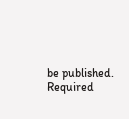be published. Required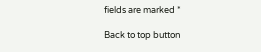fields are marked *

Back to top button